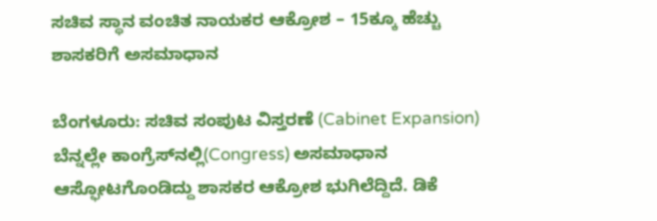ಸಚಿವ ಸ್ಥಾನ ವಂಚಿತ ನಾಯಕರ ಆಕ್ರೋಶ – 15ಕ್ಕೂ ಹೆಚ್ಚು ಶಾಸಕರಿಗೆ ಅಸಮಾಧಾನ

ಬೆಂಗಳೂರು: ಸಚಿವ ಸಂಪುಟ ವಿಸ್ತರಣೆ (Cabinet Expansion) ಬೆನ್ನಲ್ಲೇ ಕಾಂಗ್ರೆಸ್‌ನಲ್ಲಿ(Congress) ಅಸಮಾಧಾನ ಆಸ್ಫೋಟಗೊಂಡಿದ್ದು ಶಾಸಕರ ಆಕ್ರೋಶ ಭುಗಿಲೆದ್ದಿದೆ. ಡಿಕೆ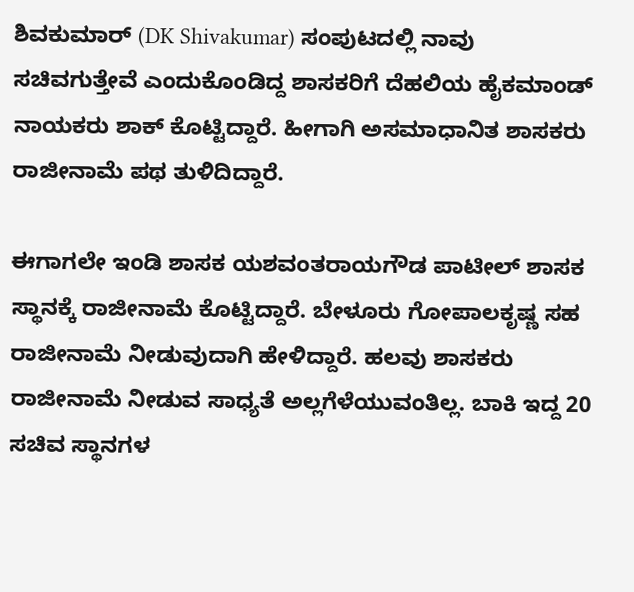ಶಿವಕುಮಾರ್‌ (DK Shivakumar) ಸಂಪುಟದಲ್ಲಿ ನಾವು ಸಚಿವಗುತ್ತೇವೆ ಎಂದುಕೊಂಡಿದ್ದ ಶಾಸಕರಿಗೆ ದೆಹಲಿಯ ಹೈಕಮಾಂಡ್‌ ನಾಯಕರು ಶಾಕ್ ಕೊಟ್ಟಿದ್ದಾರೆ. ಹೀಗಾಗಿ ಅಸಮಾಧಾನಿತ ಶಾಸಕರು ರಾಜೀನಾಮೆ ಪಥ ತುಳಿದಿದ್ದಾರೆ.

ಈಗಾಗಲೇ ಇಂಡಿ ಶಾಸಕ ಯಶವಂತರಾಯಗೌಡ ಪಾಟೀಲ್ ಶಾಸಕ ಸ್ಥಾನಕ್ಕೆ ರಾಜೀನಾಮೆ ಕೊಟ್ಟಿದ್ದಾರೆ. ಬೇಳೂರು ಗೋಪಾಲಕೃಷ್ಣ ಸಹ ರಾಜೀನಾಮೆ ನೀಡುವುದಾಗಿ ಹೇಳಿದ್ದಾರೆ. ಹಲವು ಶಾಸಕರು ರಾಜೀನಾಮೆ ನೀಡುವ ಸಾಧ್ಯತೆ ಅಲ್ಲಗೆಳೆಯುವಂತಿಲ್ಲ. ಬಾಕಿ ಇದ್ದ 20 ಸಚಿವ ಸ್ಥಾನಗಳ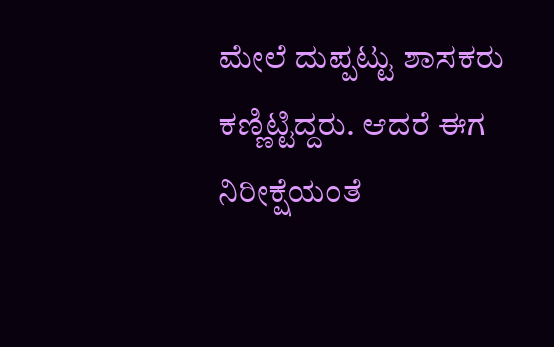ಮೇಲೆ ದುಪ್ಪಟ್ಟು ಶಾಸಕರು ಕಣ್ಣಿಟ್ಟಿದ್ದರು. ಆದರೆ ಈಗ ನಿರೀಕ್ಷೆಯಂತೆ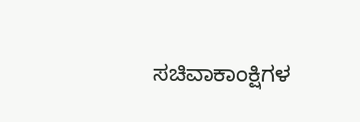ಸಚಿವಾಕಾಂಕ್ಷಿಗಳ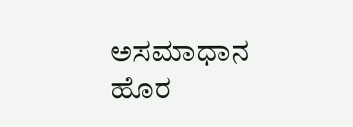ಅಸಮಾಧಾನ ಹೊರ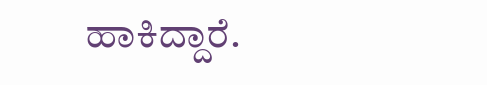ಹಾಕಿದ್ದಾರೆ.